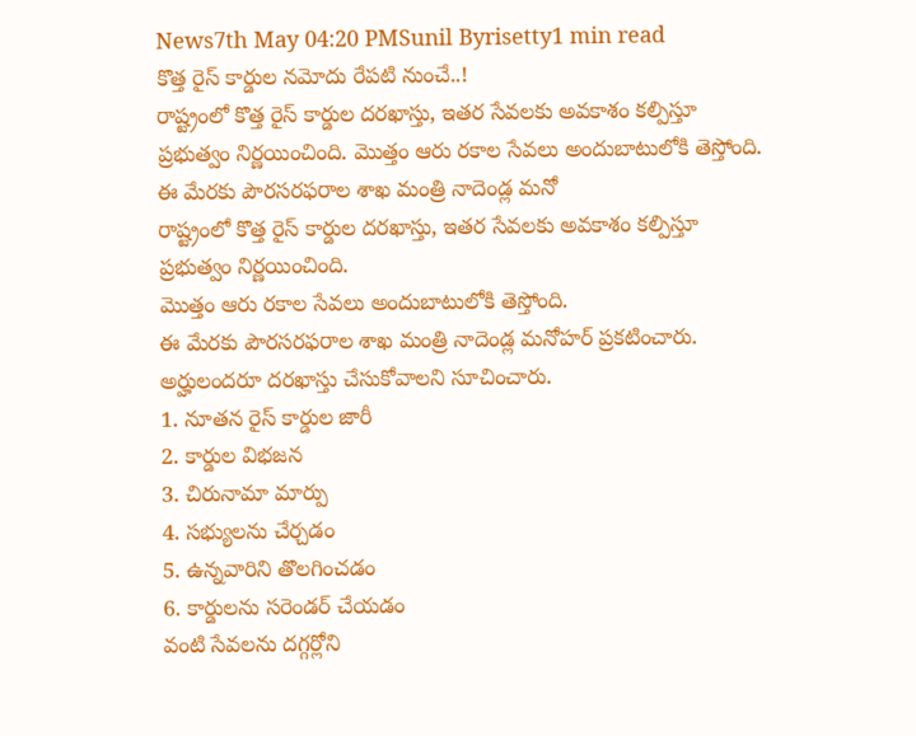News7th May 04:20 PMSunil Byrisetty1 min read
కొత్త రైస్ కార్డుల నమోదు రేపటి నుంచే..!
రాష్ట్రంలో కొత్త రైస్ కార్డుల దరఖాస్తు, ఇతర సేవలకు అవకాశం కల్పిస్తూ ప్రభుత్వం నిర్ణయించింది. మొత్తం ఆరు రకాల సేవలు అందుబాటులోకి తెస్తోంది. ఈ మేరకు పౌరసరఫరాల శాఖ మంత్రి నాదెండ్ల మనో
రాష్ట్రంలో కొత్త రైస్ కార్డుల దరఖాస్తు, ఇతర సేవలకు అవకాశం కల్పిస్తూ ప్రభుత్వం నిర్ణయించింది.
మొత్తం ఆరు రకాల సేవలు అందుబాటులోకి తెస్తోంది.
ఈ మేరకు పౌరసరఫరాల శాఖ మంత్రి నాదెండ్ల మనోహర్ ప్రకటించారు.
అర్హులందరూ దరఖాస్తు చేసుకోవాలని సూచించారు.
1. నూతన రైస్ కార్డుల జారీ
2. కార్డుల విభజన
3. చిరునామా మార్పు
4. సభ్యులను చేర్చడం
5. ఉన్నవారిని తొలగించడం
6. కార్డులను సరెండర్ చేయడం
వంటి సేవలను దగ్గర్లోని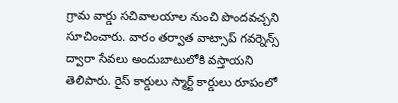గ్రామ వార్డు సచివాలయాల నుంచి పొందవచ్చని సూచించారు. వారం తర్వాత వాట్సాప్ గవర్నెన్స్ ద్వారా సేవలు అందుబాటులోకి వస్తాయని తెలిపారు. రైస్ కార్డులు స్మార్ట్ కార్డులు రూపంలో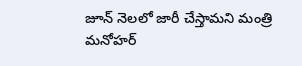జూన్ నెలలో జారీ చేస్తామని మంత్రి మనోహర్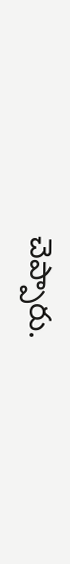చెప్పారు.